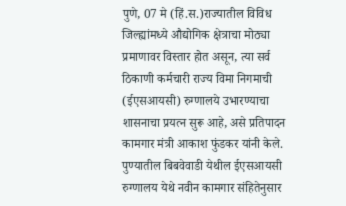पुणे, 07 मे (हिं.स.)राज्यातील विविध जिल्ह्यांमध्ये औद्योगिक क्षेत्राचा मोठ्या प्रमाणावर विस्तार होत असून, त्या सर्व ठिकाणी कर्मचारी राज्य विमा निगमाची (ईएसआयसी) रुग्णालये उभारण्याचा शासनाचा प्रयत्न सुरू आहे, असे प्रतिपादन कामगार मंत्री आकाश फुंडकर यांनी केले.
पुण्यातील बिबवेवाडी येथील ईएसआयसी रुग्णालय येथे नवीन कामगार संहितेनुसार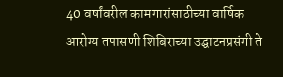40 वर्षांवरील कामगारांसाठीच्या वार्षिक आरोग्य तपासणी शिबिराच्या उद्घाटनप्रसंगी ते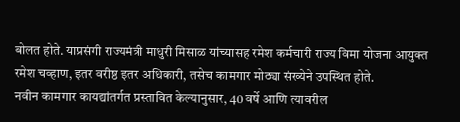बोलत होते. याप्रसंगी राज्यमंत्री माधुरी मिसाळ यांच्यासह रमेश कर्मचारी राज्य विमा योजना आयुक्त रमेश चव्हाण, इतर वरीष्ठ इतर अधिकारी, तसेच कामगार मोठ्या संख्येने उपस्थित होते.
नवीन कामगार कायद्यांतर्गत प्रस्तावित केल्यानुसार, 40 वर्षे आणि त्यावरील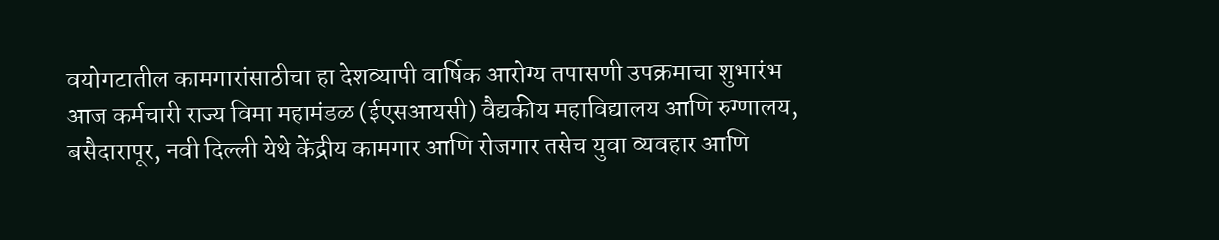वयोगटातील कामगारांसाठीचा हा देशव्यापी वार्षिक आरोग्य तपासणी उपक्रमाचा शुभारंभ आज कर्मचारी राज्य विमा महामंडळ (ईएसआयसी) वैद्यकीय महाविद्यालय आणि रुग्णालय, बसैदारापूर, नवी दिल्ली येथे केंद्रीय कामगार आणि रोजगार तसेच युवा व्यवहार आणि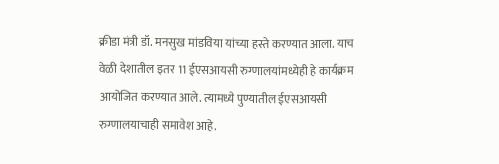क्रीडा मंत्री डॉ. मनसुख मांडविया यांच्या हस्ते करण्यात आला. याच वेळी देशातील इतर 11 ईएसआयसी रुग्णालयांमध्येही हे कार्यक्रम आयोजित करण्यात आले. त्यामध्ये पुण्यातील ईएसआयसी रुग्णालयाचाही समावेश आहे.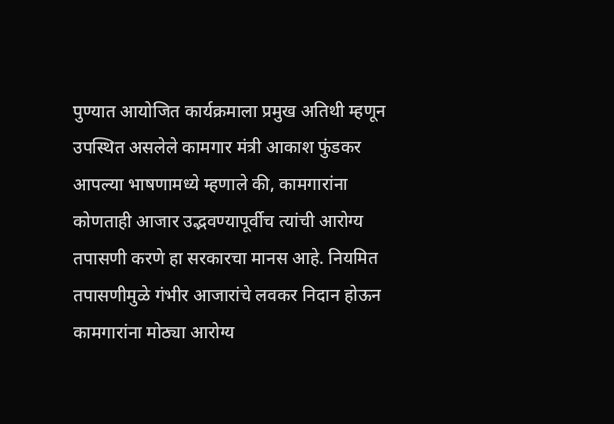पुण्यात आयोजित कार्यक्रमाला प्रमुख अतिथी म्हणून उपस्थित असलेले कामगार मंत्री आकाश फुंडकर आपल्या भाषणामध्ये म्हणाले की, कामगारांना कोणताही आजार उद्भवण्यापूर्वीच त्यांची आरोग्य तपासणी करणे हा सरकारचा मानस आहे. नियमित तपासणीमुळे गंभीर आजारांचे लवकर निदान होऊन कामगारांना मोठ्या आरोग्य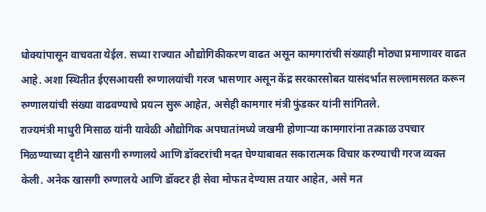धोक्यांपासून वाचवता येईल. सध्या राज्यात औद्योगिकीकरण वाढत असून कामगारांची संख्याही मोठ्या प्रमाणावर वाढत आहे. अशा स्थितीत ईएसआयसी रुग्णालयांची गरज भासणार असून केंद्र सरकारसोबत यासंदर्भात सल्लामसलत करून रुग्णालयांची संख्या वाढवण्याचे प्रयत्न सुरू आहेत, असेही कामगार मंत्री फुंडकर यांनी सांगितले.
राज्यमंत्री माधुरी मिसाळ यांनी यावेळी औद्योगिक अपघातांमध्ये जखमी होणाऱ्या कामगारांना तत्काळ उपचार मिळण्याच्या दृष्टीने खासगी रुग्णालये आणि डॉक्टरांची मदत घेण्याबाबत सकारात्मक विचार करण्याची गरज व्यक्त केली. अनेक खासगी रुग्णालये आणि डॉक्टर ही सेवा मोफत देण्यास तयार आहेत, असे मत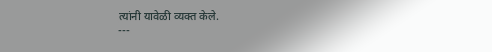त्यांनी यावेळी व्यक्त केले.
---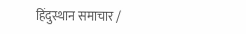हिंदुस्थान समाचार /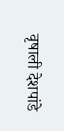वृषाली देशपांडे